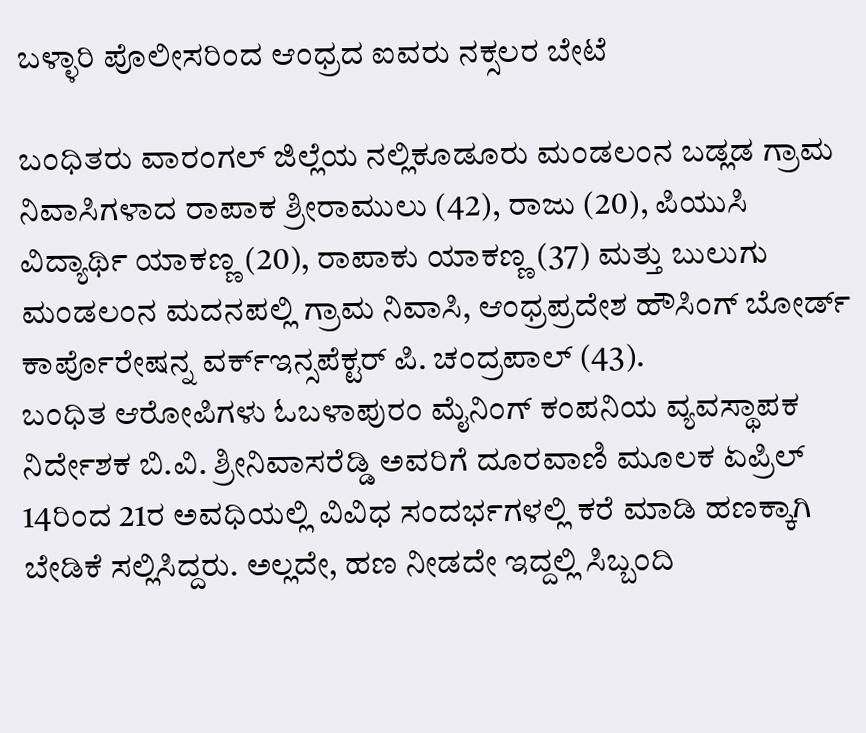ಬಳ್ಳಾರಿ ಪೊಲೀಸರಿಂದ ಆಂಧ್ರದ ಐವರು ನಕ್ಸಲರ ಬೇಟೆ

ಬಂಧಿತರು ವಾರಂಗಲ್ ಜಿಲ್ಲೆಯ ನಲ್ಲಿಕೂಡೂರು ಮಂಡಲಂನ ಬಡ್ಲಡ ಗ್ರಾಮ ನಿವಾಸಿಗಳಾದ ರಾಪಾಕ ಶ್ರೀರಾಮುಲು (42), ರಾಜು (20), ಪಿಯುಸಿ ವಿದ್ಯಾರ್ಥಿ ಯಾಕಣ್ಣ (20), ರಾಪಾಕು ಯಾಕಣ್ಣ (37) ಮತ್ತು ಬುಲುಗು ಮಂಡಲಂನ ಮದನಪಲ್ಲಿ ಗ್ರಾಮ ನಿವಾಸಿ, ಆಂಧ್ರಪ್ರದೇಶ ಹೌಸಿಂಗ್ ಬೋರ್ಡ್ ಕಾರ್ಪೊರೇಷನ್ನ ವರ್ಕ್ಇನ್ಸಪೆಕ್ಟರ್ ಪಿ. ಚಂದ್ರಪಾಲ್ (43).
ಬಂಧಿತ ಆರೋಪಿಗಳು ಓಬಳಾಪುರಂ ಮೈನಿಂಗ್ ಕಂಪನಿಯ ವ್ಯವಸ್ಥಾಪಕ ನಿರ್ದೇಶಕ ಬಿ.ವಿ. ಶ್ರೀನಿವಾಸರೆಡ್ಡಿ ಅವರಿಗೆ ದೂರವಾಣಿ ಮೂಲಕ ಏಪ್ರಿಲ್ 14ರಿಂದ 21ರ ಅವಧಿಯಲ್ಲಿ ವಿವಿಧ ಸಂದರ್ಭಗಳಲ್ಲಿ ಕರೆ ಮಾಡಿ ಹಣಕ್ಕಾಗಿ ಬೇಡಿಕೆ ಸಲ್ಲಿಸಿದ್ದರು. ಅಲ್ಲದೇ, ಹಣ ನೀಡದೇ ಇದ್ದಲ್ಲಿ ಸಿಬ್ಬಂದಿ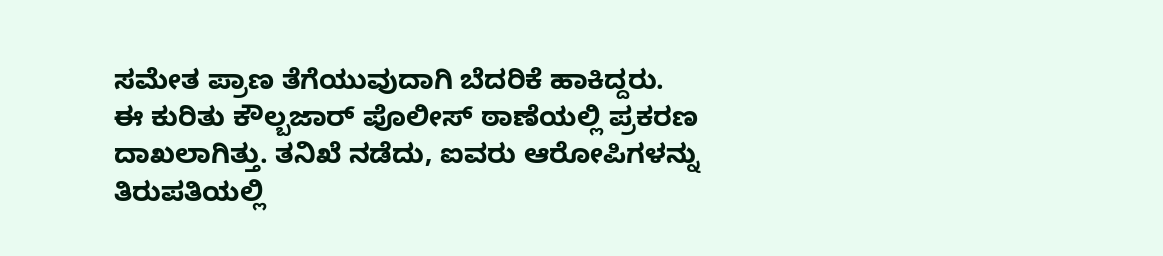ಸಮೇತ ಪ್ರಾಣ ತೆಗೆಯುವುದಾಗಿ ಬೆದರಿಕೆ ಹಾಕಿದ್ದರು.
ಈ ಕುರಿತು ಕೌಲ್ಬಜಾರ್ ಪೊಲೀಸ್ ಠಾಣೆಯಲ್ಲಿ ಪ್ರಕರಣ ದಾಖಲಾಗಿತ್ತು. ತನಿಖೆ ನಡೆದು, ಐವರು ಆರೋಪಿಗಳನ್ನು ತಿರುಪತಿಯಲ್ಲಿ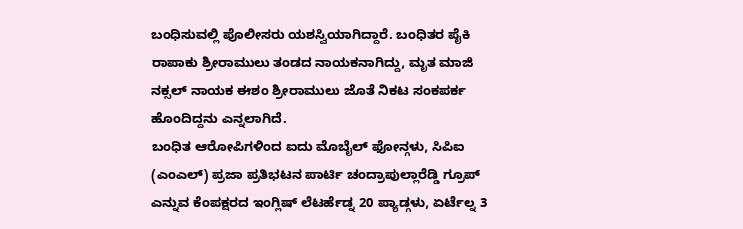ಬಂಧಿಸುವಲ್ಲಿ ಪೊಲೀಸರು ಯಶಸ್ವಿಯಾಗಿದ್ದಾರೆ. ಬಂಧಿತರ ಪೈಕಿ ರಾಪಾಕು ಶ್ರೀರಾಮುಲು ತಂಡದ ನಾಯಕನಾಗಿದ್ದು, ಮೃತ ಮಾಜಿ ನಕ್ಸಲ್ ನಾಯಕ ಈಶಂ ಶ್ರೀರಾಮುಲು ಜೊತೆ ನಿಕಟ ಸಂಕಪರ್ಕ ಹೊಂದಿದ್ದನು ಎನ್ನಲಾಗಿದೆ.
ಬಂಧಿತ ಆರೋಪಿಗಳಿಂದ ಐದು ಮೊಬೈಲ್ ಫೋನ್ಗಳು, ಸಿಪಿಐ (ಎಂಎಲ್) ಪ್ರಜಾ ಪ್ರತಿಭಟನ ಪಾರ್ಟಿ ಚಂದ್ರಾಪುಲ್ಲಾರೆಡ್ಡಿ ಗ್ರೂಪ್ ಎನ್ನುವ ಕೆಂಪಕ್ಷರದ ಇಂಗ್ಲಿಷ್ ಲೆಟರ್ಹೆಡ್ನ 20 ಪ್ಯಾಡ್ಗಳು, ಏರ್ಟೆಲ್ನ 3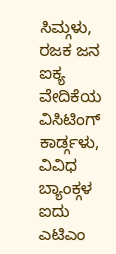ಸಿಮ್ಗಳು, ರಜಕ ಜನ ಐಕ್ಯ ವೇದಿಕೆಯ ವಿಸಿಟಿಂಗ್ ಕಾರ್ಡ್ಗಳು, ವಿವಿಧ ಬ್ಯಾಂಕ್ಗಳ ಐದು ಎಟಿಎಂ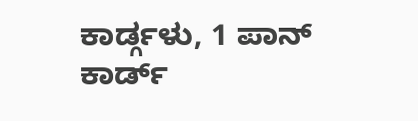ಕಾರ್ಡ್ಗಳು, 1 ಪಾನ್ ಕಾರ್ಡ್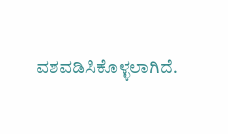ವಶವಡಿಸಿಕೊಳ್ಳಲಾಗಿದೆ.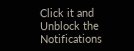Click it and Unblock the Notifications